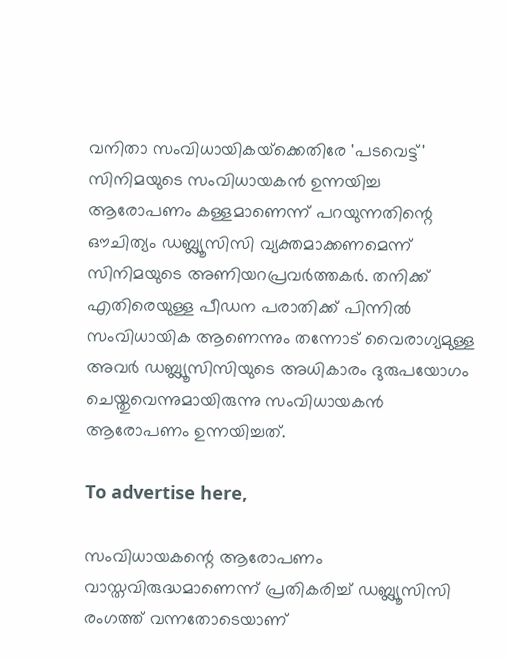വനിതാ സംവിധായികയ്‌ക്കെതിരേ 'പടവെട്ട്' സിനിമയുടെ സംവിധായകന്‍ ഉന്നയിച്ച ആരോപണം കള്ളമാണെന്ന് പറയുന്നതിന്റെ ഔചിത്യം ഡബ്ല്യൂസിസി വ്യക്തമാക്കണമെന്ന്  സിനിമയുടെ അണിയറപ്രവര്‍ത്തകര്‍. തനിക്ക് എതിരെയുള്ള പീഡന പരാതിക്ക് പിന്നില്‍ സംവിധായിക ആണെന്നും തന്നോട് വൈരാഗ്യമുള്ള അവര്‍ ഡബ്ല്യൂസിസിയുടെ അധികാരം ദുരുപയോഗം ചെയ്തുവെന്നുമായിരുന്നു സംവിധായകന്‍ ആരോപണം ഉന്നയിച്ചത്.

To advertise here,

സംവിധായകന്റെ ആരോപണം വാസ്തവിരുദ്ധമാണെന്ന് പ്രതികരിച്ച് ഡബ്ല്യൂസിസി രംഗത്ത് വന്നതോടെയാണ്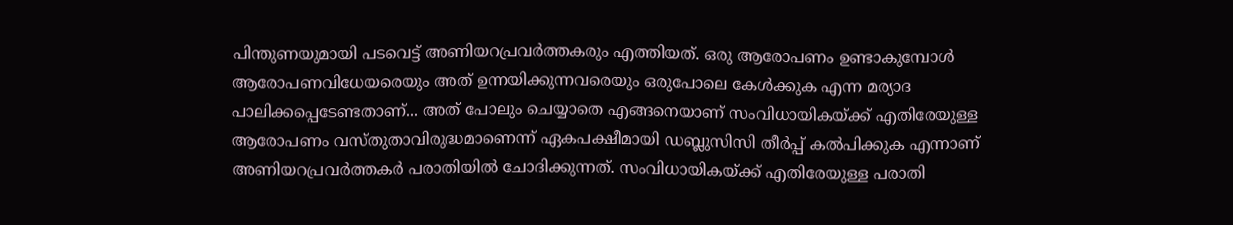പിന്തുണയുമായി പടവെട്ട് അണിയറപ്രവര്‍ത്തകരും എത്തിയത്. ഒരു ആരോപണം ഉണ്ടാകുമ്പോള്‍ ആരോപണവിധേയരെയും അത് ഉന്നയിക്കുന്നവരെയും ഒരുപോലെ കേള്‍ക്കുക എന്ന മര്യാദ പാലിക്കപ്പെടേണ്ടതാണ്... അത് പോലും ചെയ്യാതെ എങ്ങനെയാണ് സംവിധായികയ്ക്ക് എതിരേയുള്ള
ആരോപണം വസ്തുതാവിരുദ്ധമാണെന്ന് ഏകപക്ഷീമായി ഡബ്ലുസിസി തീര്‍പ്പ് കല്‍പിക്കുക എന്നാണ് അണിയറപ്രവര്‍ത്തകര്‍ പരാതിയില്‍ ചോദിക്കുന്നത്‌. സംവിധായികയ്ക്ക് എതിരേയുള്ള പരാതി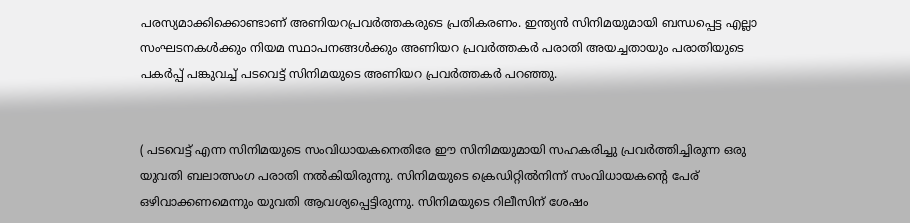പരസ്യമാക്കിക്കൊണ്ടാണ് അണിയറപ്രവര്‍ത്തകരുടെ പ്രതികരണം. ഇന്ത്യന്‍ സിനിമയുമായി ബന്ധപ്പെട്ട എല്ലാ സംഘടനകള്‍ക്കും നിയമ സ്ഥാപനങ്ങള്‍ക്കും അണിയറ പ്രവര്‍ത്തകര്‍ പരാതി അയച്ചതായും പരാതിയുടെ പകര്‍പ്പ് പങ്കുവച്ച് പടവെട്ട് സിനിമയുടെ അണിയറ പ്രവര്‍ത്തകര്‍ പറഞ്ഞു.


( പടവെട്ട് എന്ന സിനിമയുടെ സംവിധായകനെതിരേ ഈ സിനിമയുമായി സഹകരിച്ചു പ്രവര്‍ത്തിച്ചിരുന്ന ഒരു യുവതി ബലാത്സംഗ പരാതി നല്‍കിയിരുന്നു. സിനിമയുടെ ക്രെഡിറ്റില്‍നിന്ന് സംവിധായകന്റെ പേര് ഒഴിവാക്കണമെന്നും യുവതി ആവശ്യപ്പെട്ടിരുന്നു. സിനിമയുടെ റിലീസിന് ശേഷം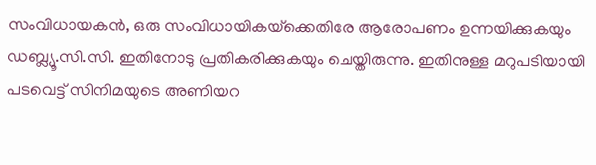സംവിധായകന്‍, ഒരു സംവിധായികയ്‌ക്കെതിരേ ആരോപണം ഉന്നയിക്കുകയും ഡബ്ല്യൂ.സി.സി. ഇതിനോടു പ്രതികരിക്കുകയും ചെയ്തിരുന്നു. ഇതിനുള്ള മറുപടിയായി പടവെട്ട് സിനിമയുടെ അണിയറ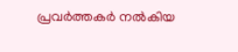പ്രവര്‍ത്തകര്‍ നല്‍കിയ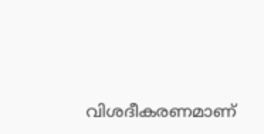വിശദീകരണമാണ്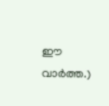ഈ വാര്‍ത്ത.)